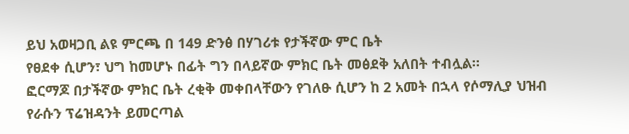ይህ አወዛጋቢ ልዩ ምርጫ በ 149 ድንፅ በሃገሪቱ የታችኛው ምር ቤት
የፀደቀ ሲሆን፣ ህግ ከመሆኑ በፊት ግን በላይኛው ምክር ቤት መፅደቅ አለበት ተብሏል፡፡
ፎርማጆ በታችኛው ምክር ቤት ረቂቅ መቀበላቸውን የገለፁ ሲሆን ከ 2 አመት በኋላ የሶማሊያ ህዝብ የራሱን ፕሬዝዳንት ይመርጣል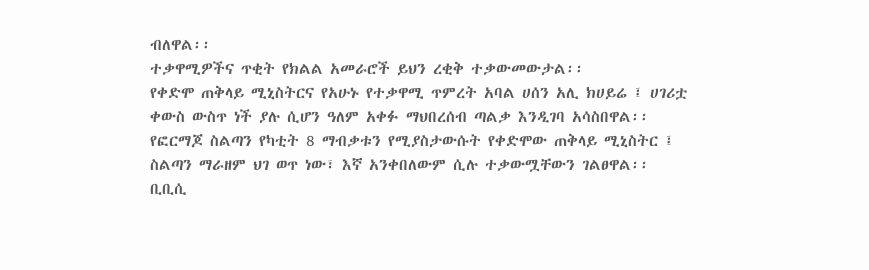ብለዋል፡፡
ተቃዋሚዎችና ጥቂት የክልል አመራሮች ይህን ረቂቅ ተቃውመውታል፡፡
የቀድሞ ጠቅላይ ሚኒስትርና የአሁኑ የተቃዋሚ ጥምረት አባል ሀሰን አሊ ክሀይሬ ፤ ሀገሪቷ ቀውስ ውስጥ ነች ያሉ ሲሆን ዓለም አቀፉ ማህበረሰብ ጣልቃ እንዲገባ አሳስበዋል፡፡
የፎርማጆ ስልጣን የካቲት 8 ማብቃቱን የሚያስታውሱት የቀድሞው ጠቅላይ ሚኒስትር ፤ ስልጣን ማራዘም ህገ ወጥ ነው፣ እኛ አንቀበለውም ሲሉ ተቃውሟቸውን ገልፀዋል፡፡
ቢቢሲ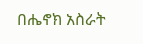በሔኖክ አስራት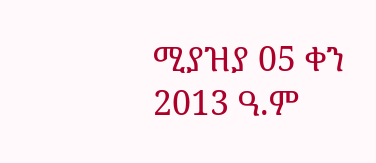ሚያዝያ 05 ቀን 2013 ዓ.ም